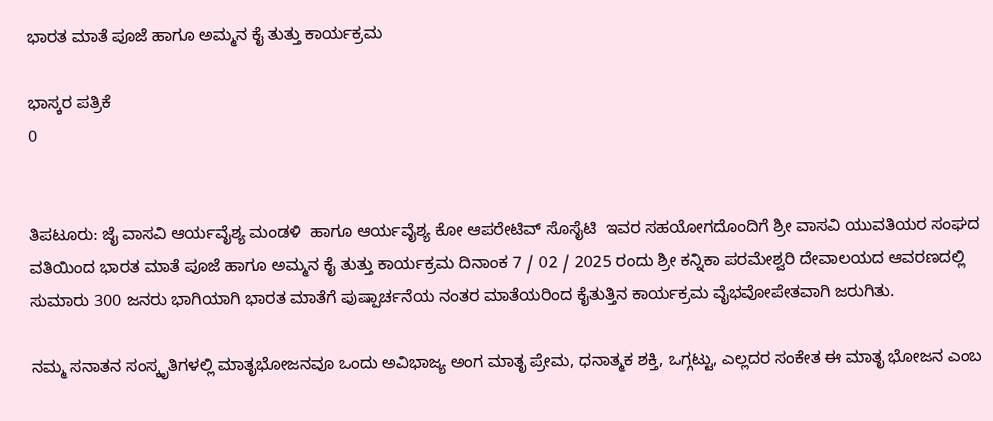ಭಾರತ ಮಾತೆ ಪೂಜೆ ಹಾಗೂ ಅಮ್ಮನ ಕೈ ತುತ್ತು ಕಾರ್ಯಕ್ರಮ

ಭಾಸ್ಕರ ಪತ್ರಿಕೆ
0


ತಿಪಟೂರು: ಜೈ ವಾಸವಿ ಆರ್ಯವೈಶ್ಯ ಮಂಡಳಿ  ಹಾಗೂ ಆರ್ಯವೈಶ್ಯ ಕೋ ಆಪರೇಟಿವ್ ಸೊಸೈಟಿ  ಇವರ ಸಹಯೋಗದೊಂದಿಗೆ ಶ್ರೀ ವಾಸವಿ ಯುವತಿಯರ ಸಂಘದ ವತಿಯಿಂದ ಭಾರತ ಮಾತೆ ಪೂಜೆ ಹಾಗೂ ಅಮ್ಮನ ಕೈ ತುತ್ತು ಕಾರ್ಯಕ್ರಮ ದಿನಾಂಕ 7 / 02 / 2025 ರಂದು ಶ್ರೀ ಕನ್ನಿಕಾ ಪರಮೇಶ್ವರಿ ದೇವಾಲಯದ ಆವರಣದಲ್ಲಿ ಸುಮಾರು 300 ಜನರು ಭಾಗಿಯಾಗಿ ಭಾರತ ಮಾತೆಗೆ ಪುಷ್ಪಾರ್ಚನೆಯ ನಂತರ ಮಾತೆಯರಿಂದ ಕೈತುತ್ತಿನ ಕಾರ್ಯಕ್ರಮ ವೈಭವೋಪೇತವಾಗಿ ಜರುಗಿತು.

ನಮ್ಮ ಸನಾತನ ಸಂಸ್ಕೃತಿಗಳಲ್ಲಿ ಮಾತೃಭೋಜನವೂ ಒಂದು ಅವಿಭಾಜ್ಯ ಅಂಗ ಮಾತೃ ಪ್ರೇಮ, ಧನಾತ್ಮಕ ಶಕ್ತಿ, ಒಗ್ಗಟ್ಟು, ಎಲ್ಲದರ ಸಂಕೇತ ಈ ಮಾತೃ ಭೋಜನ ಎಂಬ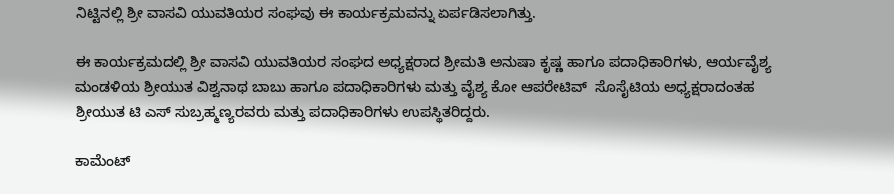ನಿಟ್ಟಿನಲ್ಲಿ ಶ್ರೀ ವಾಸವಿ ಯುವತಿಯರ ಸಂಘವು ಈ ಕಾರ್ಯಕ್ರಮವನ್ನು ಏರ್ಪಡಿಸಲಾಗಿತ್ತು.

ಈ ಕಾರ್ಯಕ್ರಮದಲ್ಲಿ ಶ್ರೀ ವಾಸವಿ ಯುವತಿಯರ ಸಂಘದ ಅಧ್ಯಕ್ಷರಾದ ಶ್ರೀಮತಿ ಅನುಷಾ ಕೃಷ್ಣ ಹಾಗೂ ಪದಾಧಿಕಾರಿಗಳು, ಆರ್ಯವೈಶ್ಯ ಮಂಡಳಿಯ ಶ್ರೀಯುತ ವಿಶ್ವನಾಥ ಬಾಬು ಹಾಗೂ ಪದಾಧಿಕಾರಿಗಳು ಮತ್ತು ವೈಶ್ಯ ಕೋ ಆಪರೇಟಿವ್  ಸೊಸೈಟಿಯ ಅಧ್ಯಕ್ಷರಾದಂತಹ ಶ್ರೀಯುತ ಟಿ ಎಸ್ ಸುಬ್ರಹ್ಮಣ್ಯರವರು ಮತ್ತು ಪದಾಧಿಕಾರಿಗಳು ಉಪಸ್ಥಿತರಿದ್ದರು.

ಕಾಮೆಂಟ್‌‌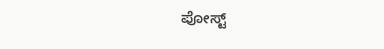ಪೋಸ್ಟ್‌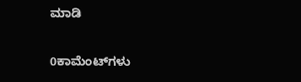ಮಾಡಿ

0ಕಾಮೆಂಟ್‌ಗಳು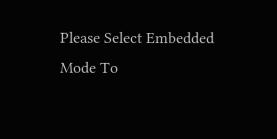Please Select Embedded Mode To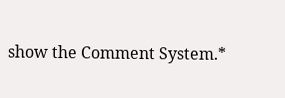show the Comment System.*